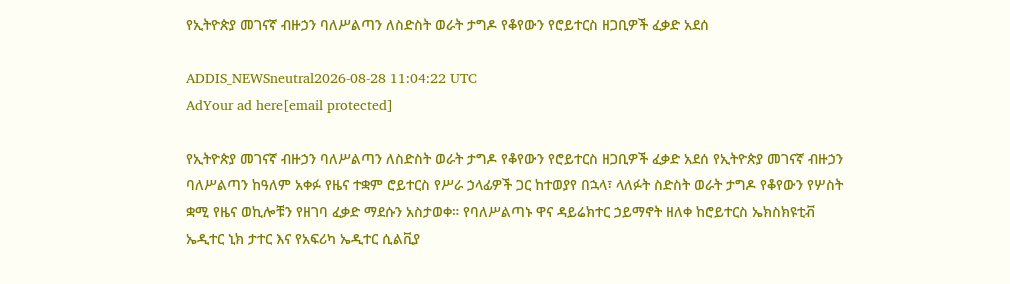የኢትዮጵያ መገናኛ ብዙኃን ባለሥልጣን ለስድስት ወራት ታግዶ የቆየውን የሮይተርስ ዘጋቢዎች ፈቃድ አደሰ

ADDIS_NEWSneutral2026-08-28 11:04:22 UTC
AdYour ad here[email protected]

የኢትዮጵያ መገናኛ ብዙኃን ባለሥልጣን ለስድስት ወራት ታግዶ የቆየውን የሮይተርስ ዘጋቢዎች ፈቃድ አደሰ የኢትዮጵያ መገናኛ ብዙኃን ባለሥልጣን ከዓለም አቀፉ የዜና ተቋም ሮይተርስ የሥራ ኃላፊዎች ጋር ከተወያየ በኋላ፣ ላለፉት ስድስት ወራት ታግዶ የቆየውን የሦስት ቋሚ የዜና ወኪሎቹን የዘገባ ፈቃድ ማደሱን አስታወቀ። የባለሥልጣኑ ዋና ዳይሬክተር ኃይማኖት ዘለቀ ከሮይተርስ ኤክስክዩቲቭ ኤዲተር ኒክ ታተር እና የአፍሪካ ኤዲተር ሲልቪያ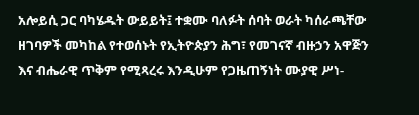አሎይሲ ጋር ባካሄዱት ውይይት፤ ተቋሙ ባለፉት ሰባት ወራት ካሰራጫቸው ዘገባዎች መካከል የተወሰኑት የኢትዮጵያን ሕግ፣ የመገናኛ ብዙኃን አዋጅን እና ብሔራዊ ጥቅም የሚጻረሩ እንዲሁም የጋዜጠኝነት ሙያዊ ሥነ-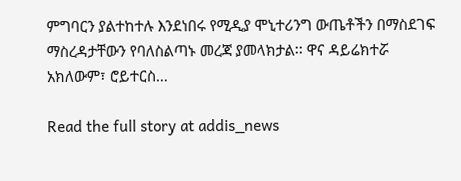ምግባርን ያልተከተሉ እንደነበሩ የሚዲያ ሞኒተሪንግ ውጤቶችን በማስደገፍ ማስረዳታቸውን የባለስልጣኑ መረጃ ያመላክታል፡፡ ዋና ዳይሬክተሯ አክለውም፣ ሮይተርስ…

Read the full story at addis_news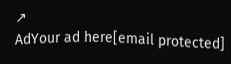↗
AdYour ad here[email protected]